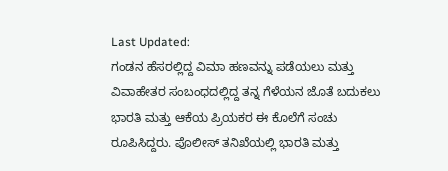Last Updated:
ಗಂಡನ ಹೆಸರಲ್ಲಿದ್ದ ವಿಮಾ ಹಣವನ್ನು ಪಡೆಯಲು ಮತ್ತು ವಿವಾಹೇತರ ಸಂಬಂಧದಲ್ಲಿದ್ದ ತನ್ನ ಗೆಳೆಯನ ಜೊತೆ ಬದುಕಲು ಭಾರತಿ ಮತ್ತು ಆಕೆಯ ಪ್ರಿಯಕರ ಈ ಕೊಲೆಗೆ ಸಂಚು ರೂಪಿಸಿದ್ದರು. ಪೊಲೀಸ್ ತನಿಖೆಯಲ್ಲಿ ಭಾರತಿ ಮತ್ತು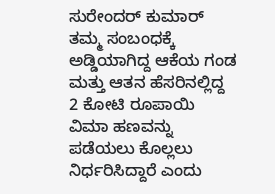ಸುರೇಂದರ್ ಕುಮಾರ್ ತಮ್ಮ ಸಂಬಂಧಕ್ಕೆ ಅಡ್ಡಿಯಾಗಿದ್ದ ಆಕೆಯ ಗಂಡ ಮತ್ತು ಆತನ ಹೆಸರಿನಲ್ಲಿದ್ದ 2 ಕೋಟಿ ರೂಪಾಯಿ ವಿಮಾ ಹಣವನ್ನು ಪಡೆಯಲು ಕೊಲ್ಲಲು ನಿರ್ಧರಿಸಿದ್ದಾರೆ ಎಂದು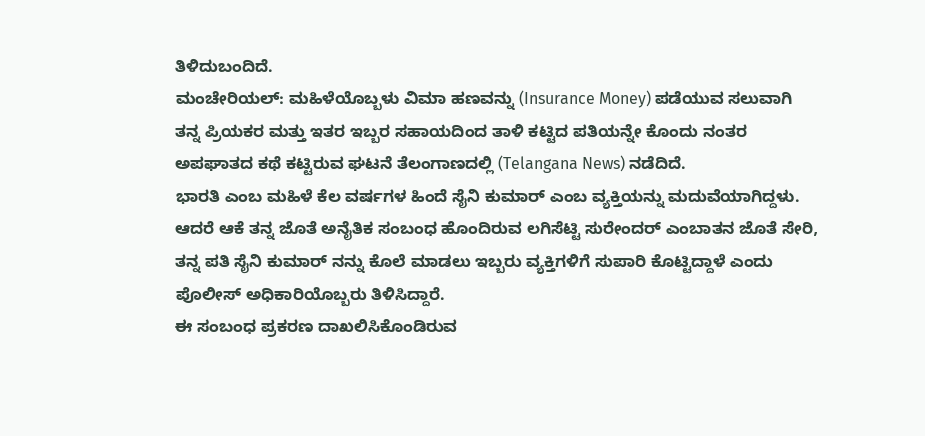ತಿಳಿದುಬಂದಿದೆ.
ಮಂಚೇರಿಯಲ್: ಮಹಿಳೆಯೊಬ್ಬಳು ವಿಮಾ ಹಣವನ್ನು (Insurance Money) ಪಡೆಯುವ ಸಲುವಾಗಿ ತನ್ನ ಪ್ರಿಯಕರ ಮತ್ತು ಇತರ ಇಬ್ಬರ ಸಹಾಯದಿಂದ ತಾಳಿ ಕಟ್ಟಿದ ಪತಿಯನ್ನೇ ಕೊಂದು ನಂತರ ಅಪಘಾತದ ಕಥೆ ಕಟ್ಟಿರುವ ಘಟನೆ ತೆಲಂಗಾಣದಲ್ಲಿ (Telangana News) ನಡೆದಿದೆ.
ಭಾರತಿ ಎಂಬ ಮಹಿಳೆ ಕೆಲ ವರ್ಷಗಳ ಹಿಂದೆ ಸೈನಿ ಕುಮಾರ್ ಎಂಬ ವ್ಯಕ್ತಿಯನ್ನು ಮದುವೆಯಾಗಿದ್ದಳು. ಆದರೆ ಆಕೆ ತನ್ನ ಜೊತೆ ಅನೈತಿಕ ಸಂಬಂಧ ಹೊಂದಿರುವ ಲಗಿಸೆಟ್ಟಿ ಸುರೇಂದರ್ ಎಂಬಾತನ ಜೊತೆ ಸೇರಿ, ತನ್ನ ಪತಿ ಸೈನಿ ಕುಮಾರ್ ನನ್ನು ಕೊಲೆ ಮಾಡಲು ಇಬ್ಬರು ವ್ಯಕ್ತಿಗಳಿಗೆ ಸುಪಾರಿ ಕೊಟ್ಟಿದ್ದಾಳೆ ಎಂದು ಪೊಲೀಸ್ ಅಧಿಕಾರಿಯೊಬ್ಬರು ತಿಳಿಸಿದ್ದಾರೆ.
ಈ ಸಂಬಂಧ ಪ್ರಕರಣ ದಾಖಲಿಸಿಕೊಂಡಿರುವ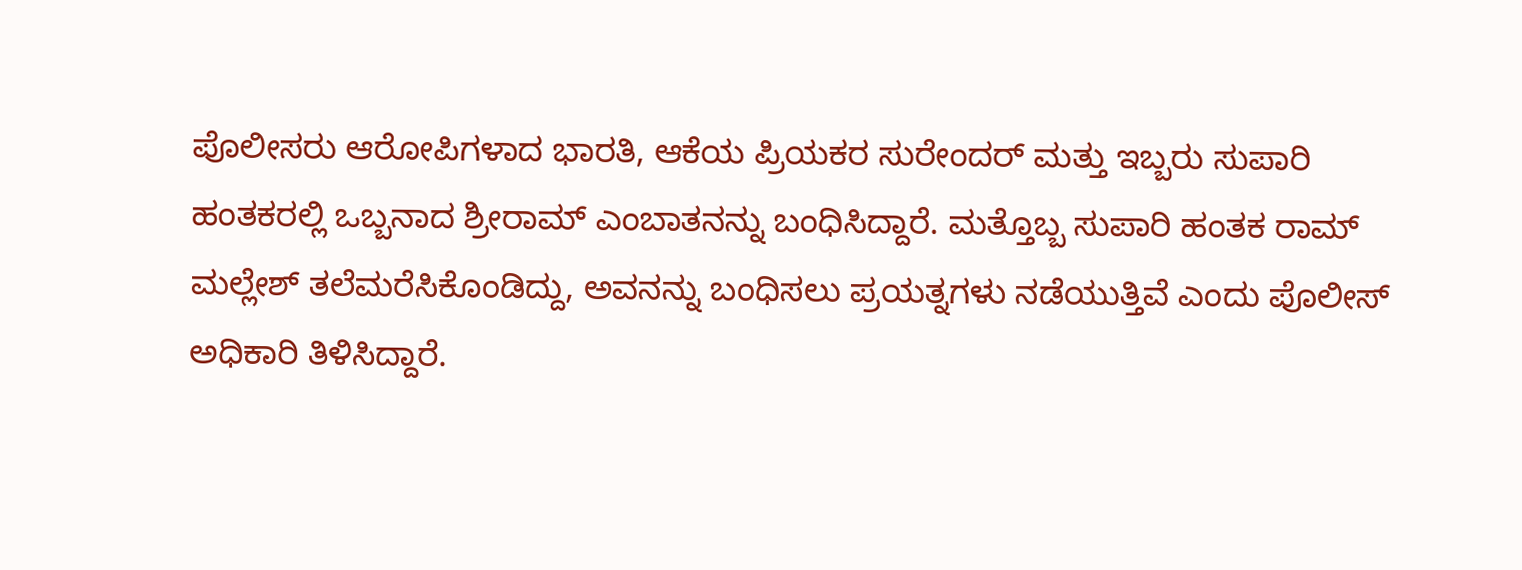ಪೊಲೀಸರು ಆರೋಪಿಗಳಾದ ಭಾರತಿ, ಆಕೆಯ ಪ್ರಿಯಕರ ಸುರೇಂದರ್ ಮತ್ತು ಇಬ್ಬರು ಸುಪಾರಿ ಹಂತಕರಲ್ಲಿ ಒಬ್ಬನಾದ ಶ್ರೀರಾಮ್ ಎಂಬಾತನನ್ನು ಬಂಧಿಸಿದ್ದಾರೆ. ಮತ್ತೊಬ್ಬ ಸುಪಾರಿ ಹಂತಕ ರಾಮ್ ಮಲ್ಲೇಶ್ ತಲೆಮರೆಸಿಕೊಂಡಿದ್ದು, ಅವನನ್ನು ಬಂಧಿಸಲು ಪ್ರಯತ್ನಗಳು ನಡೆಯುತ್ತಿವೆ ಎಂದು ಪೊಲೀಸ್ ಅಧಿಕಾರಿ ತಿಳಿಸಿದ್ದಾರೆ.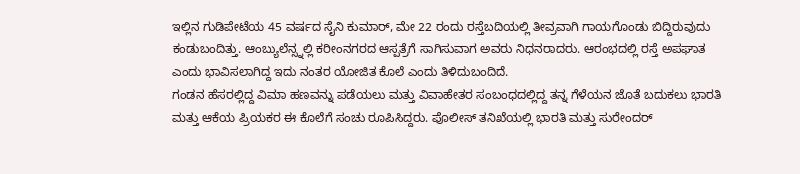ಇಲ್ಲಿನ ಗುಡಿಪೇಟೆಯ 45 ವರ್ಷದ ಸೈನಿ ಕುಮಾರ್, ಮೇ 22 ರಂದು ರಸ್ತೆಬದಿಯಲ್ಲಿ ತೀವ್ರವಾಗಿ ಗಾಯಗೊಂಡು ಬಿದ್ದಿರುವುದು ಕಂಡುಬಂದಿತ್ತು. ಆಂಬ್ಯುಲೆನ್ಸ್ನಲ್ಲಿ ಕರೀಂನಗರದ ಆಸ್ಪತ್ರೆಗೆ ಸಾಗಿಸುವಾಗ ಅವರು ನಿಧನರಾದರು. ಆರಂಭದಲ್ಲಿ ರಸ್ತೆ ಅಪಘಾತ ಎಂದು ಭಾವಿಸಲಾಗಿದ್ದ ಇದು ನಂತರ ಯೋಜಿತ ಕೊಲೆ ಎಂದು ತಿಳಿದುಬಂದಿದೆ.
ಗಂಡನ ಹೆಸರಲ್ಲಿದ್ದ ವಿಮಾ ಹಣವನ್ನು ಪಡೆಯಲು ಮತ್ತು ವಿವಾಹೇತರ ಸಂಬಂಧದಲ್ಲಿದ್ದ ತನ್ನ ಗೆಳೆಯನ ಜೊತೆ ಬದುಕಲು ಭಾರತಿ ಮತ್ತು ಆಕೆಯ ಪ್ರಿಯಕರ ಈ ಕೊಲೆಗೆ ಸಂಚು ರೂಪಿಸಿದ್ದರು. ಪೊಲೀಸ್ ತನಿಖೆಯಲ್ಲಿ ಭಾರತಿ ಮತ್ತು ಸುರೇಂದರ್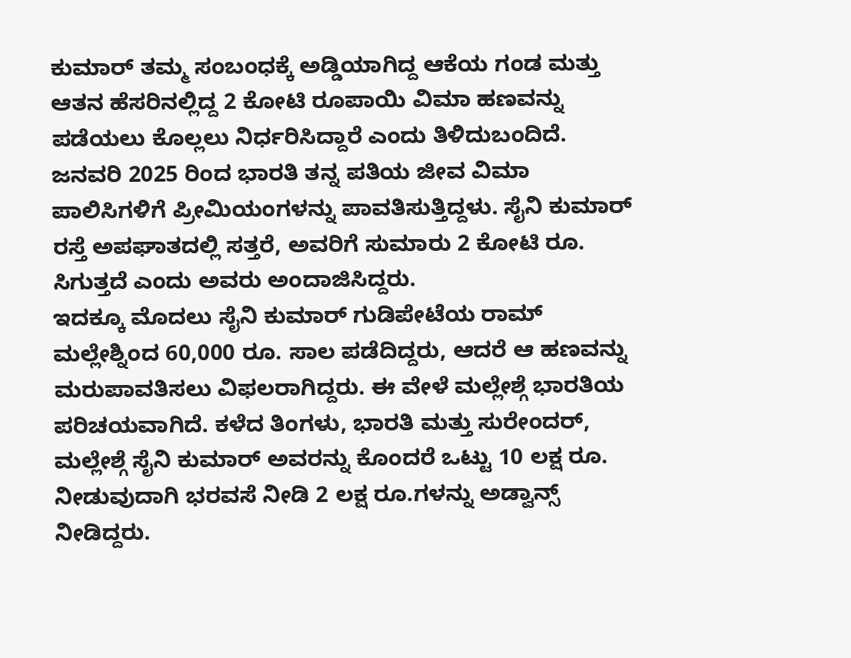ಕುಮಾರ್ ತಮ್ಮ ಸಂಬಂಧಕ್ಕೆ ಅಡ್ಡಿಯಾಗಿದ್ದ ಆಕೆಯ ಗಂಡ ಮತ್ತು ಆತನ ಹೆಸರಿನಲ್ಲಿದ್ದ 2 ಕೋಟಿ ರೂಪಾಯಿ ವಿಮಾ ಹಣವನ್ನು ಪಡೆಯಲು ಕೊಲ್ಲಲು ನಿರ್ಧರಿಸಿದ್ದಾರೆ ಎಂದು ತಿಳಿದುಬಂದಿದೆ.
ಜನವರಿ 2025 ರಿಂದ ಭಾರತಿ ತನ್ನ ಪತಿಯ ಜೀವ ವಿಮಾ ಪಾಲಿಸಿಗಳಿಗೆ ಪ್ರೀಮಿಯಂಗಳನ್ನು ಪಾವತಿಸುತ್ತಿದ್ದಳು. ಸೈನಿ ಕುಮಾರ್ ರಸ್ತೆ ಅಪಘಾತದಲ್ಲಿ ಸತ್ತರೆ, ಅವರಿಗೆ ಸುಮಾರು 2 ಕೋಟಿ ರೂ. ಸಿಗುತ್ತದೆ ಎಂದು ಅವರು ಅಂದಾಜಿಸಿದ್ದರು.
ಇದಕ್ಕೂ ಮೊದಲು ಸೈನಿ ಕುಮಾರ್ ಗುಡಿಪೇಟೆಯ ರಾಮ್ ಮಲ್ಲೇಶ್ನಿಂದ 60,000 ರೂ. ಸಾಲ ಪಡೆದಿದ್ದರು, ಆದರೆ ಆ ಹಣವನ್ನು ಮರುಪಾವತಿಸಲು ವಿಫಲರಾಗಿದ್ದರು. ಈ ವೇಳೆ ಮಲ್ಲೇಶ್ಗೆ ಭಾರತಿಯ ಪರಿಚಯವಾಗಿದೆ. ಕಳೆದ ತಿಂಗಳು, ಭಾರತಿ ಮತ್ತು ಸುರೇಂದರ್, ಮಲ್ಲೇಶ್ಗೆ ಸೈನಿ ಕುಮಾರ್ ಅವರನ್ನು ಕೊಂದರೆ ಒಟ್ಟು 10 ಲಕ್ಷ ರೂ. ನೀಡುವುದಾಗಿ ಭರವಸೆ ನೀಡಿ 2 ಲಕ್ಷ ರೂ.ಗಳನ್ನು ಅಡ್ವಾನ್ಸ್ ನೀಡಿದ್ದರು.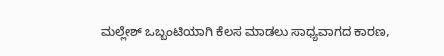ಮಲ್ಲೇಶ್ ಒಬ್ಬಂಟಿಯಾಗಿ ಕೆಲಸ ಮಾಡಲು ಸಾಧ್ಯವಾಗದ ಕಾರಣ,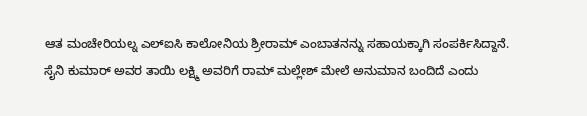ಆತ ಮಂಚೇರಿಯಲ್ನ ಎಲ್ಐಸಿ ಕಾಲೋನಿಯ ಶ್ರೀರಾಮ್ ಎಂಬಾತನನ್ನು ಸಹಾಯಕ್ಕಾಗಿ ಸಂಪರ್ಕಿಸಿದ್ದಾನೆ.
ಸೈನಿ ಕುಮಾರ್ ಅವರ ತಾಯಿ ಲಕ್ಷ್ಮಿ ಅವರಿಗೆ ರಾಮ್ ಮಲ್ಲೇಶ್ ಮೇಲೆ ಅನುಮಾನ ಬಂದಿದೆ ಎಂದು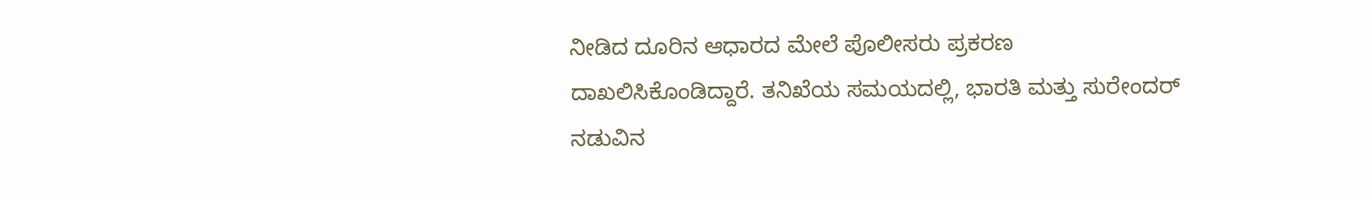ನೀಡಿದ ದೂರಿನ ಆಧಾರದ ಮೇಲೆ ಪೊಲೀಸರು ಪ್ರಕರಣ ದಾಖಲಿಸಿಕೊಂಡಿದ್ದಾರೆ. ತನಿಖೆಯ ಸಮಯದಲ್ಲಿ, ಭಾರತಿ ಮತ್ತು ಸುರೇಂದರ್ ನಡುವಿನ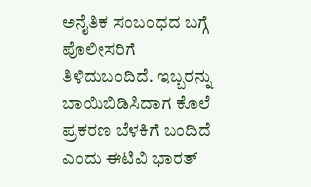ಅನೈತಿಕ ಸಂಬಂಧದ ಬಗ್ಗೆ ಪೊಲೀಸರಿಗೆ ತಿಳಿದುಬಂದಿದೆ. ಇಬ್ಬರನ್ನು ಬಾಯಿಬಿಡಿಸಿದಾಗ ಕೊಲೆ ಪ್ರಕರಣ ಬೆಳಕಿಗೆ ಬಂದಿದೆ ಎಂದು ಈಟಿವಿ ಭಾರತ್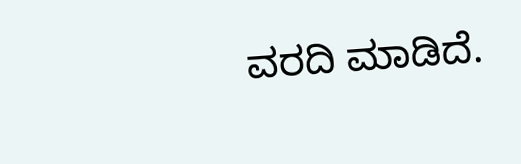ವರದಿ ಮಾಡಿದೆ.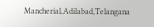Mancherial,Adilabad,Telangana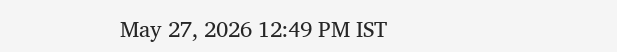May 27, 2026 12:49 PM IST